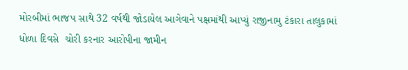મોરબીમાં ભાજપ સાથે 32 વર્ષથી જોડાયેલ આગેવાને પક્ષમાંથી આપ્યું રાજીનામુ ટંકારા તાલુકામાં ધોળા દિવસે  ચોરી કરનાર આરોપીના જામીન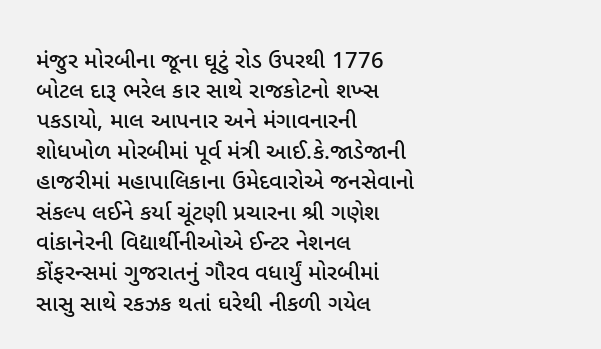મંજુર મોરબીના જૂના ઘૂટું રોડ ઉપરથી 1776 બોટલ દારૂ ભરેલ કાર સાથે રાજકોટનો શખ્સ પકડાયો, માલ આપનાર અને મંગાવનારની શોધખોળ મોરબીમાં પૂર્વ મંત્રી આઈ.કે.જાડેજાની હાજરીમાં મહાપાલિકાના ઉમેદવારોએ જનસેવાનો સંકલ્પ લઈને કર્યા ચૂંટણી પ્રચારના શ્રી ગણેશ વાંકાનેરની વિદ્યાર્થીનીઓએ ઈન્ટર નેશનલ કોંફરન્સમાં ગુજરાતનું ગૌરવ વધાર્યું મોરબીમાં સાસુ સાથે રકઝક થતાં ઘરેથી નીકળી ગયેલ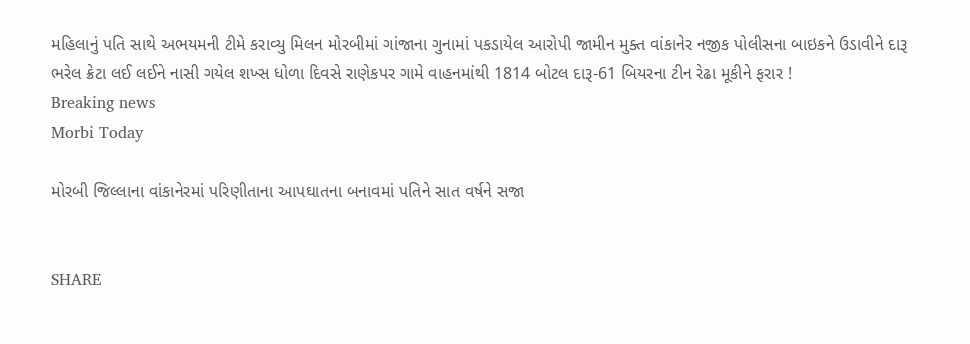મહિલાનું પતિ સાથે અભયમની ટીમે કરાવ્યુ મિલન મોરબીમાં ગાંજાના ગુનામાં પકડાયેલ આરોપી જામીન મુક્ત વાંકાનેર નજીક પોલીસના બાઇકને ઉડાવીને દારૂ ભરેલ ક્રેટા લઈ લઈને નાસી ગયેલ શખ્સ ધોળા દિવસે રાણેકપર ગામે વાહનમાંથી 1814 બોટલ દારૂ-61 બિયરના ટીન રેઢા મૂકીને ફરાર !
Breaking news
Morbi Today

મોરબી જિલ્લાના વાંકાનેરમાં પરિણીતાના આપઘાતના બનાવમાં પતિને સાત વર્ષને સજા


SHARE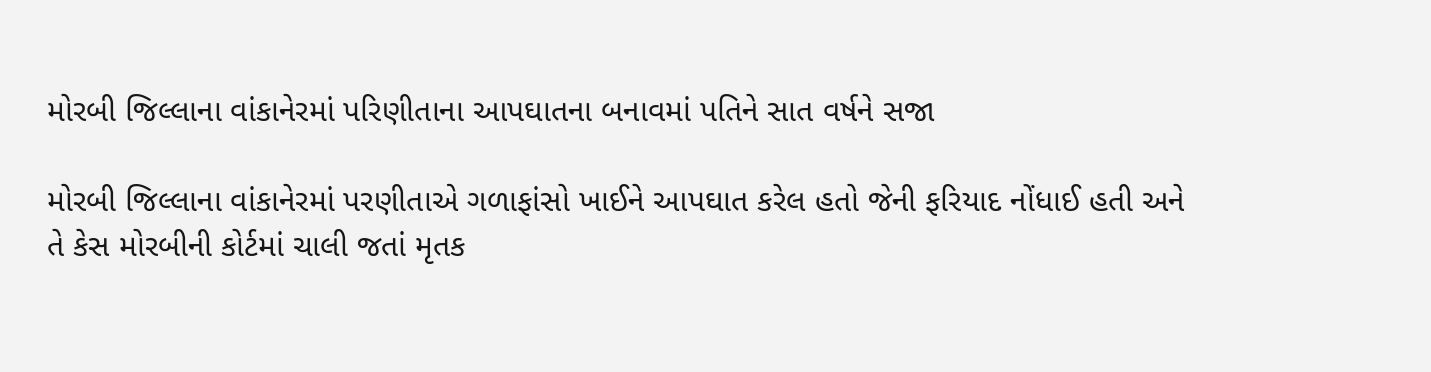મોરબી જિલ્લાના વાંકાનેરમાં પરિણીતાના આપઘાતના બનાવમાં પતિને સાત વર્ષને સજા

મોરબી જિલ્લાના વાંકાનેરમાં પરણીતાએ ગળાફાંસો ખાઈને આપઘાત કરેલ હતો જેની ફરિયાદ નોંધાઈ હતી અને તે કેસ મોરબીની કોર્ટમાં ચાલી જતાં મૃતક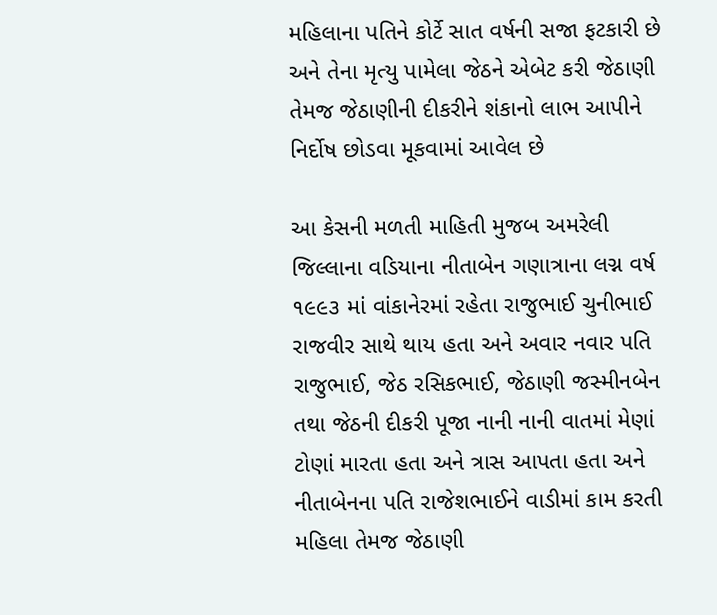મહિલાના પતિને કોર્ટે સાત વર્ષની સજા ફટકારી છે અને તેના મૃત્યુ પામેલા જેઠને એબેટ કરી જેઠાણી તેમજ જેઠાણીની દીકરીને શંકાનો લાભ આપીને નિર્દોષ છોડવા મૂકવામાં આવેલ છે

આ કેસની મળતી માહિતી મુજબ અમરેલી જિલ્લાના વડિયાના નીતાબેન ગણાત્રાના લગ્ન વર્ષ ૧૯૯૩ માં વાંકાનેરમાં રહેતા રાજુભાઈ ચુનીભાઈ રાજવીર સાથે થાય હતા અને અવાર નવાર પતિ રાજુભાઈ, જેઠ રસિકભાઈ, જેઠાણી જસ્મીનબેન તથા જેઠની દીકરી પૂજા નાની નાની વાતમાં મેણાં ટોણાં મારતા હતા અને ત્રાસ આપતા હતા અને નીતાબેનના પતિ રાજેશભાઈને વાડીમાં કામ કરતી મહિલા તેમજ જેઠાણી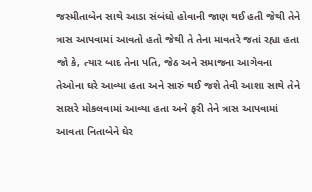જસ્મીતાબેન સાથે આડા સંબંધો હોવાની જાણ થઈ હતી જેથી તેને ત્રાસ આપવામાં આવતો હતો જેથી તે તેના માવતરે જતાં રહ્યા હતા જો કે, ત્યાર બાદ તેના પતિ, જેઠ અને સમાજના આગેવના તેઓના ઘરે આવ્યા હતા અને સારું થઈ જશે તેવી આશા સાથે તેને સાસરે મોકલવામાં આવ્યા હતા અને ફરી તેને ત્રાસ આપવામાં આવતા નિતાબેને ઘેર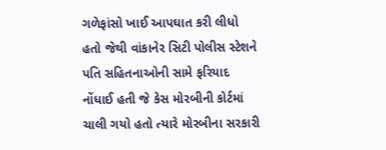ગળેફાંસો ખાઈ આપઘાત કરી લીધો હતો જેથી વાંકાનેર સિટી પોલીસ સ્ટેશને પતિ સહિતનાઓની સામે ફરિયાદ નોંધાઈ હતી જે કેસ મોરબીની કોર્ટમાં ચાલી ગયો હતો ત્યારે મોરબીના સરકારી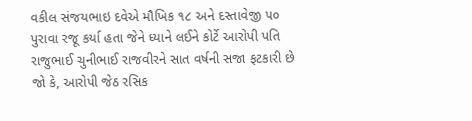વકીલ સંજયભાઇ દવેએ મૌખિક ૧૮ અને દસ્તાવેજી ૫૦ પુરાવા રજૂ કર્યા હતા જેને ધ્યાને લઈને કોર્ટે આરોપી પતિ રાજુભાઈ ચુનીભાઈ રાજવીરને સાત વર્ષની સજા ફટકારી છે જો કે, આરોપી જેઠ રસિક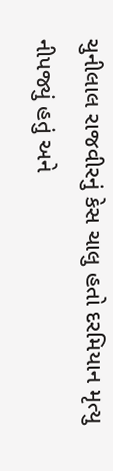ચુનીલાલ રાજવીરનું કેસ ચાલુ હતો દરમિયાન મૃત્યુ નીપજ્યું હતું અને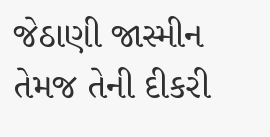જેઠાણી જાસ્મીન તેમજ તેની દીકરી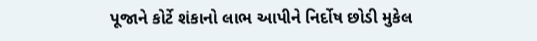પૂજાને કોર્ટે શંકાનો લાભ આપીને નિર્દોષ છોડી મુકેલ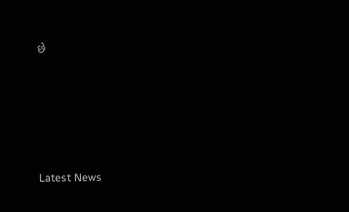છે






Latest News